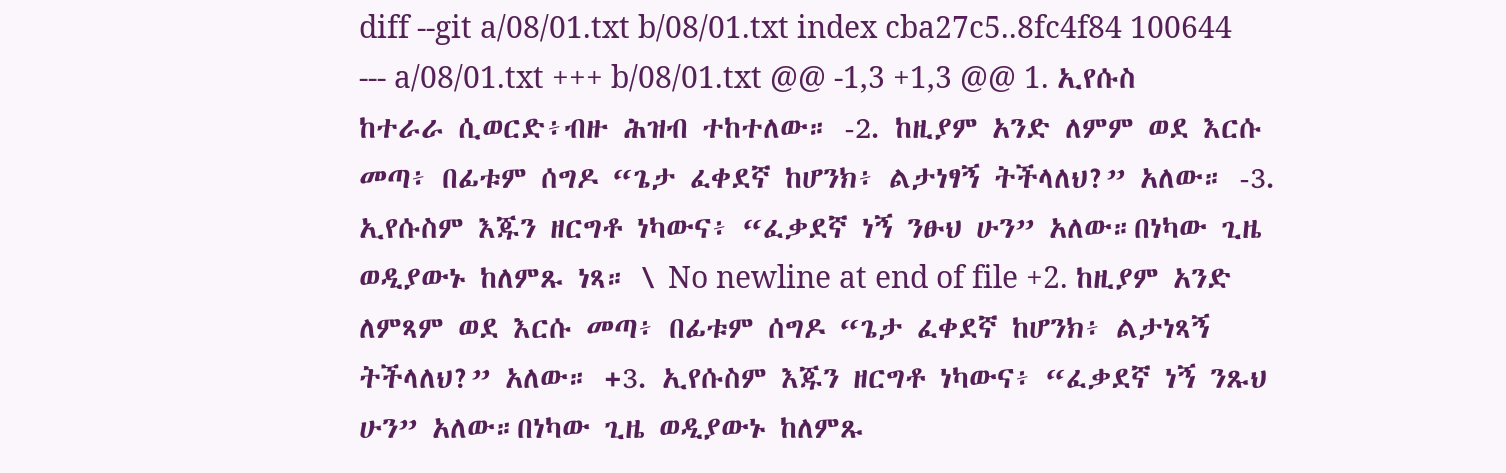diff --git a/08/01.txt b/08/01.txt index cba27c5..8fc4f84 100644 --- a/08/01.txt +++ b/08/01.txt @@ -1,3 +1,3 @@ 1. ኢየሱስ ከተራራ ሲወርድ፥ብዙ ሕዝብ ተከተለው። -2. ከዚያም አንድ ለምም ወደ እርሱ መጣ፥ በፊቱም ሰግዶ “ጌታ ፈቀደኛ ከሆንክ፥ ልታነፃኝ ትችላለህ?” አለው። -3. ኢየሱስም እጁን ዘርግቶ ነካውና፥ “ፈቃደኛ ነኝ ንፁህ ሁን” አለው።በነካው ጊዜ ወዲያውኑ ከለምጹ ነጻ። \ No newline at end of file +2. ከዚያም አንድ ለምጻም ወደ እርሱ መጣ፥ በፊቱም ሰግዶ “ጌታ ፈቀደኛ ከሆንክ፥ ልታነጻኝ ትችላለህ?” አለው። +3. ኢየሱስም እጁን ዘርግቶ ነካውና፥ “ፈቃደኛ ነኝ ንጹህ ሁን” አለው።በነካው ጊዜ ወዲያውኑ ከለምጹ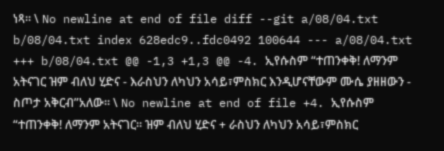ነጻ። \ No newline at end of file diff --git a/08/04.txt b/08/04.txt index 628edc9..fdc0492 100644 --- a/08/04.txt +++ b/08/04.txt @@ -1,3 +1,3 @@ -4. ኢየሱስም “ተጠንቀቅ! ለማንም አትናገር ዝም ብለህ ሂድና - እራስህን ለካህን አሳይ፣ምስክር እንዲሆናቸውም ሙሴ ያዘዘውን - ስጦታ አቅርብ”አለው። \ No newline at end of file +4. ኢየሱስም “ተጠንቀቅ! ለማንም አትናገር። ዝም ብለህ ሂድና + ራስህን ለካህን አሳይ፣ምስክር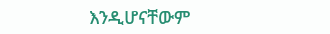እንዲሆናቸውም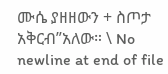ሙሴ ያዘዘውን + ስጦታ አቅርብ”አለው። \ No newline at end of file